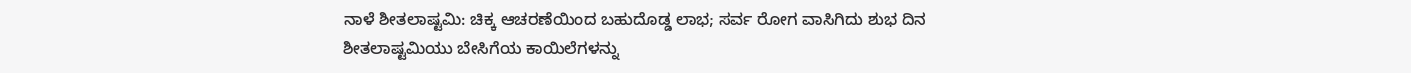ನಾಳೆ ಶೀತಲಾಷ್ಟಮಿ: ಚಿಕ್ಕ ಆಚರಣೆಯಿಂದ ಬಹುದೊಡ್ಡ ಲಾಭ; ಸರ್ವ ರೋಗ ವಾಸಿಗಿದು ಶುಭ ದಿನ
ಶೀತಲಾಷ್ಟಮಿಯು ಬೇಸಿಗೆಯ ಕಾಯಿಲೆಗಳನ್ನು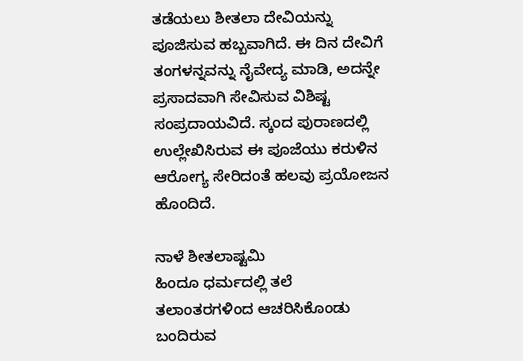ತಡೆಯಲು ಶೀತಲಾ ದೇವಿಯನ್ನು ಪೂಜಿಸುವ ಹಬ್ಬವಾಗಿದೆ. ಈ ದಿನ ದೇವಿಗೆ ತಂಗಳನ್ನವನ್ನು ನೈವೇದ್ಯ ಮಾಡಿ, ಅದನ್ನೇ ಪ್ರಸಾದವಾಗಿ ಸೇವಿಸುವ ವಿಶಿಷ್ಟ ಸಂಪ್ರದಾಯವಿದೆ. ಸ್ಕಂದ ಪುರಾಣದಲ್ಲಿ ಉಲ್ಲೇಖಿಸಿರುವ ಈ ಪೂಜೆಯು ಕರುಳಿನ ಆರೋಗ್ಯ ಸೇರಿದಂತೆ ಹಲವು ಪ್ರಯೋಜನ ಹೊಂದಿದೆ.

ನಾಳೆ ಶೀತಲಾಷ್ಟಮಿ
ಹಿಂದೂ ಧರ್ಮದಲ್ಲಿ ತಲೆ ತಲಾಂತರಗಳಿಂದ ಆಚರಿಸಿಕೊಂಡು ಬಂದಿರುವ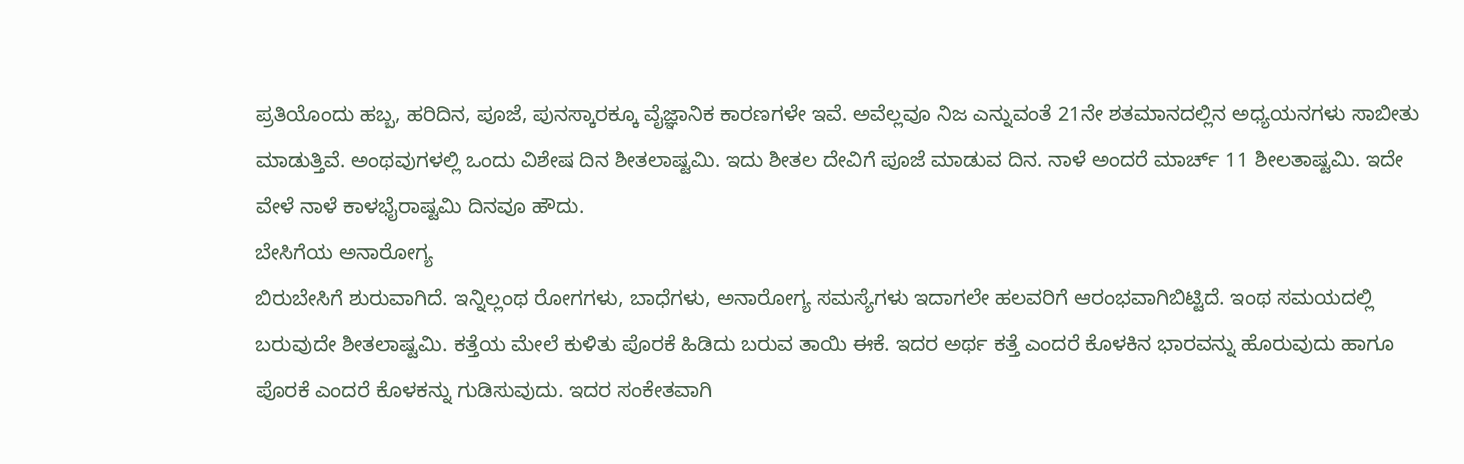ಪ್ರತಿಯೊಂದು ಹಬ್ಬ, ಹರಿದಿನ, ಪೂಜೆ, ಪುನಸ್ಕಾರಕ್ಕೂ ವೈಜ್ಞಾನಿಕ ಕಾರಣಗಳೇ ಇವೆ. ಅವೆಲ್ಲವೂ ನಿಜ ಎನ್ನುವಂತೆ 21ನೇ ಶತಮಾನದಲ್ಲಿನ ಅಧ್ಯಯನಗಳು ಸಾಬೀತು ಮಾಡುತ್ತಿವೆ. ಅಂಥವುಗಳಲ್ಲಿ ಒಂದು ವಿಶೇಷ ದಿನ ಶೀತಲಾಷ್ಟಮಿ. ಇದು ಶೀತಲ ದೇವಿಗೆ ಪೂಜೆ ಮಾಡುವ ದಿನ. ನಾಳೆ ಅಂದರೆ ಮಾರ್ಚ್ 11 ಶೀಲತಾಷ್ಟಮಿ. ಇದೇ ವೇಳೆ ನಾಳೆ ಕಾಳಭೈರಾಷ್ಟಮಿ ದಿನವೂ ಹೌದು.
ಬೇಸಿಗೆಯ ಅನಾರೋಗ್ಯ
ಬಿರುಬೇಸಿಗೆ ಶುರುವಾಗಿದೆ. ಇನ್ನಿಲ್ಲಂಥ ರೋಗಗಳು, ಬಾಧೆಗಳು, ಅನಾರೋಗ್ಯ ಸಮಸ್ಯೆಗಳು ಇದಾಗಲೇ ಹಲವರಿಗೆ ಆರಂಭವಾಗಿಬಿಟ್ಟಿದೆ. ಇಂಥ ಸಮಯದಲ್ಲಿ ಬರುವುದೇ ಶೀತಲಾಷ್ಟಮಿ. ಕತ್ತೆಯ ಮೇಲೆ ಕುಳಿತು ಪೊರಕೆ ಹಿಡಿದು ಬರುವ ತಾಯಿ ಈಕೆ. ಇದರ ಅರ್ಥ ಕತ್ತೆ ಎಂದರೆ ಕೊಳಕಿನ ಭಾರವನ್ನು ಹೊರುವುದು ಹಾಗೂ ಪೊರಕೆ ಎಂದರೆ ಕೊಳಕನ್ನು ಗುಡಿಸುವುದು. ಇದರ ಸಂಕೇತವಾಗಿ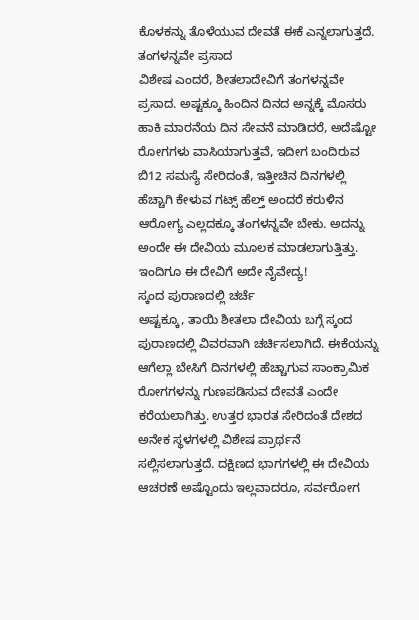ಕೊಳಕನ್ನು ತೊಳೆಯುವ ದೇವತೆ ಈಕೆ ಎನ್ನಲಾಗುತ್ತದೆ.
ತಂಗಳನ್ನವೇ ಪ್ರಸಾದ
ವಿಶೇಷ ಎಂದರೆ, ಶೀತಲಾದೇವಿಗೆ ತಂಗಳನ್ನವೇ ಪ್ರಸಾದ. ಅಷ್ಟಕ್ಕೂ ಹಿಂದಿನ ದಿನದ ಅನ್ನಕ್ಕೆ ಮೊಸರು ಹಾಕಿ ಮಾರನೆಯ ದಿನ ಸೇವನೆ ಮಾಡಿದರೆ, ಅದೆಷ್ಟೋ ರೋಗಗಳು ವಾಸಿಯಾಗುತ್ತವೆ, ಇದೀಗ ಬಂದಿರುವ ಬಿ12 ಸಮಸ್ಯೆ ಸೇರಿದಂತೆ, ಇತ್ತೀಚಿನ ದಿನಗಳಲ್ಲಿ ಹೆಚ್ಚಾಗಿ ಕೇಳುವ ಗಟ್ಸ್ ಹೆಲ್ತ್ ಅಂದರೆ ಕರುಳಿನ ಆರೋಗ್ಯ ಎಲ್ಲದಕ್ಕೂ ತಂಗಳನ್ನವೇ ಬೇಕು. ಅದನ್ನು ಅಂದೇ ಈ ದೇವಿಯ ಮೂಲಕ ಮಾಡಲಾಗುತ್ತಿತ್ತು. ಇಂದಿಗೂ ಈ ದೇವಿಗೆ ಅದೇ ನೈವೇದ್ಯ!
ಸ್ಕಂದ ಪುರಾಣದಲ್ಲಿ ಚರ್ಚೆ
ಅಷ್ಟಕ್ಕೂ, ತಾಯಿ ಶೀತಲಾ ದೇವಿಯ ಬಗ್ಗೆ ಸ್ಕಂದ ಪುರಾಣದಲ್ಲಿ ವಿವರವಾಗಿ ಚರ್ಚಿಸಲಾಗಿದೆ. ಈಕೆಯನ್ನು ಆಗೆಲ್ಲಾ ಬೇಸಿಗೆ ದಿನಗಳಲ್ಲಿ ಹೆಚ್ಚಾಗುವ ಸಾಂಕ್ರಾಮಿಕ ರೋಗಗಳನ್ನು ಗುಣಪಡಿಸುವ ದೇವತೆ ಎಂದೇ ಕರೆಯಲಾಗಿತ್ತು. ಉತ್ತರ ಭಾರತ ಸೇರಿದಂತೆ ದೇಶದ ಅನೇಕ ಸ್ಥಳಗಳಲ್ಲಿ ವಿಶೇಷ ಪ್ರಾರ್ಥನೆ ಸಲ್ಲಿಸಲಾಗುತ್ತದೆ. ದಕ್ಷಿಣದ ಭಾಗಗಳಲ್ಲಿ ಈ ದೇವಿಯ ಆಚರಣೆ ಅಷ್ಟೊಂದು ಇಲ್ಲವಾದರೂ, ಸರ್ವರೋಗ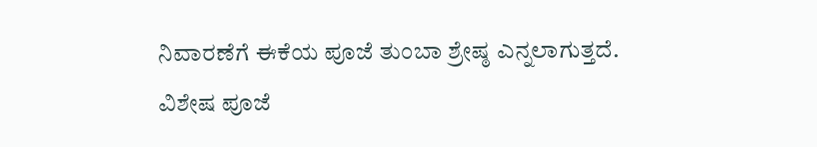ನಿವಾರಣೆಗೆ ಈಕೆಯ ಪೂಜೆ ತುಂಬಾ ಶ್ರೇಷ್ಠ ಎನ್ನಲಾಗುತ್ತದೆ.
ವಿಶೇಷ ಪೂಜೆ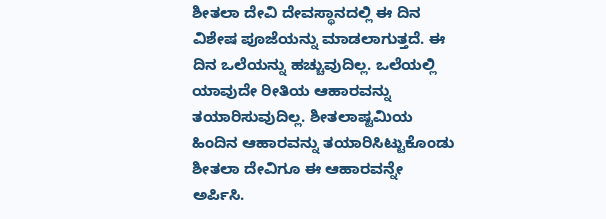ಶೀತಲಾ ದೇವಿ ದೇವಸ್ಥಾನದಲ್ಲಿ ಈ ದಿನ ವಿಶೇಷ ಪೂಜೆಯನ್ನು ಮಾಡಲಾಗುತ್ತದೆ. ಈ ದಿನ ಒಲೆಯನ್ನು ಹಚ್ಚುವುದಿಲ್ಲ. ಒಲೆಯಲ್ಲಿ ಯಾವುದೇ ರೀತಿಯ ಆಹಾರವನ್ನು ತಯಾರಿಸುವುದಿಲ್ಲ. ಶೀತಲಾಷ್ಟಮಿಯ ಹಿಂದಿನ ಆಹಾರವನ್ನು ತಯಾರಿಸಿಟ್ಟುಕೊಂಡು ಶೀತಲಾ ದೇವಿಗೂ ಈ ಆಹಾರವನ್ನೇ ಅರ್ಪಿಸಿ.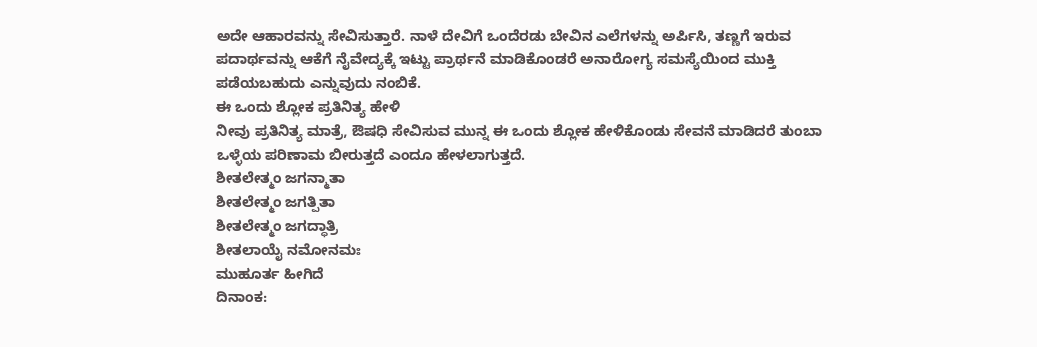ಅದೇ ಆಹಾರವನ್ನು ಸೇವಿಸುತ್ತಾರೆ. ನಾಳೆ ದೇವಿಗೆ ಒಂದೆರಡು ಬೇವಿನ ಎಲೆಗಳನ್ನು ಅರ್ಪಿಸಿ, ತಣ್ಣಗೆ ಇರುವ ಪದಾರ್ಥವನ್ನು ಆಕೆಗೆ ನೈವೇದ್ಯಕ್ಕೆ ಇಟ್ಟು ಪ್ರಾರ್ಥನೆ ಮಾಡಿಕೊಂಡರೆ ಅನಾರೋಗ್ಯ ಸಮಸ್ಯೆಯಿಂದ ಮುಕ್ತಿ ಪಡೆಯಬಹುದು ಎನ್ನುವುದು ನಂಬಿಕೆ.
ಈ ಒಂದು ಶ್ಲೋಕ ಪ್ರತಿನಿತ್ಯ ಹೇಳಿ
ನೀವು ಪ್ರತಿನಿತ್ಯ ಮಾತ್ರೆ, ಔಷಧಿ ಸೇವಿಸುವ ಮುನ್ನ ಈ ಒಂದು ಶ್ಲೋಕ ಹೇಳಿಕೊಂಡು ಸೇವನೆ ಮಾಡಿದರೆ ತುಂಬಾ ಒಳ್ಳೆಯ ಪರಿಣಾಮ ಬೀರುತ್ತದೆ ಎಂದೂ ಹೇಳಲಾಗುತ್ತದೆ.
ಶೀತಲೇತ್ಮಂ ಜಗನ್ಮಾತಾ
ಶೀತಲೇತ್ಮಂ ಜಗತ್ಪಿತಾ
ಶೀತಲೇತ್ಮಂ ಜಗದ್ಧಾತ್ರಿ
ಶೀತಲಾಯೈ ನಮೋನಮಃ
ಮುಹೂರ್ತ ಹೀಗಿದೆ
ದಿನಾಂಕ: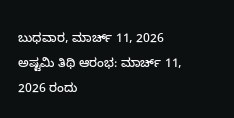ಬುಧವಾರ, ಮಾರ್ಚ್ 11, 2026
ಅಷ್ಟಮಿ ತಿಥಿ ಆರಂಭ: ಮಾರ್ಚ್ 11, 2026 ರಂದು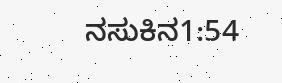ನಸುಕಿನ1:54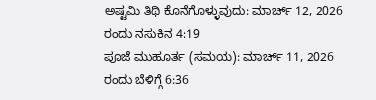ಅಷ್ಟಮಿ ತಿಥಿ ಕೊನೆಗೊಳ್ಳುವುದು: ಮಾರ್ಚ್ 12, 2026 ರಂದು ನಸುಕಿನ 4:19
ಪೂಜೆ ಮುಹೂರ್ತ (ಸಮಯ): ಮಾರ್ಚ್ 11, 2026 ರಂದು ಬೆಳಿಗ್ಗೆ 6:36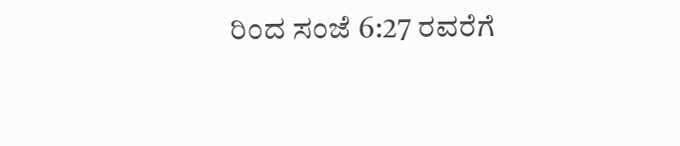ರಿಂದ ಸಂಜೆ 6:27 ರವರೆಗೆ